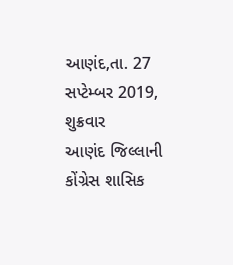આણંદ,તા. 27 સપ્ટેમ્બર 2019, શુક્રવાર
આણંદ જિલ્લાની કોંગ્રેસ શાસિક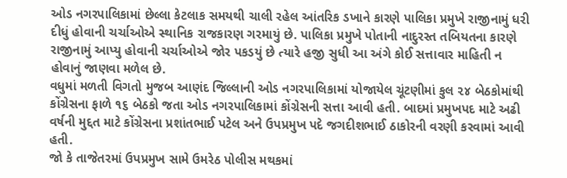ઓડ નગરપાલિકામાં છેલ્લા કેટલાક સમયથી ચાલી રહેલ આંતરિક ડખાને કારણે પાલિકા પ્રમુખે રાજીનામું ધરી દીધું હોવાની ચર્ચાઓએ સ્થાનિક રાજકારણ ગરમાયું છે. પાલિકા પ્રમુખે પોતાની નાદુરસ્ત તબિયતના કારણે રાજીનામું આપ્યુ હોવાની ચર્ચાઓએ જોર પકડયું છે ત્યારે હજી સુધી આ અંગે કોઈ સત્તાવાર માહિતી ન હોવાનું જાણવા મળેલ છે.
વધુમાં મળતી વિગતો મુજબ આણંદ જિલ્લાની ઓડ નગરપાલિકામાં યોજાયેલ ચૂંટણીમાં કુલ ૨૪ બેઠકોમાંથી કોંગ્રેસના ફાળે ૧૬ બેઠકો જતા ઓડ નગરપાલિકામાં કોંગ્રેસની સત્તા આવી હતી. બાદમાં પ્રમુખપદ માટે અઢી વર્ષની મુદ્દત માટે કોંગ્રેસના પ્રશાંતભાઈ પટેલ અને ઉપપ્રમુખ પદે જગદીશભાઈ ઠાકોરની વરણી કરવામાં આવી હતી.
જો કે તાજેતરમાં ઉપપ્રમુખ સામે ઉમરેઠ પોલીસ મથકમાં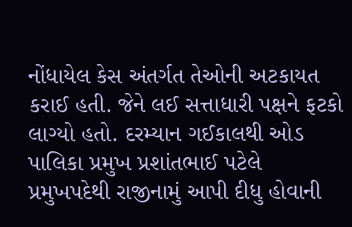નોંધાયેલ કેસ અંતર્ગત તેઓની અટકાયત કરાઈ હતી. જેને લઈ સત્તાધારી પક્ષને ફટકો લાગ્યો હતો. દરમ્યાન ગઈકાલથી ઓડ પાલિકા પ્રમુખ પ્રશાંતભાઈ પટેલે પ્રમુખપદેથી રાજીનામું આપી દીધુ હોવાની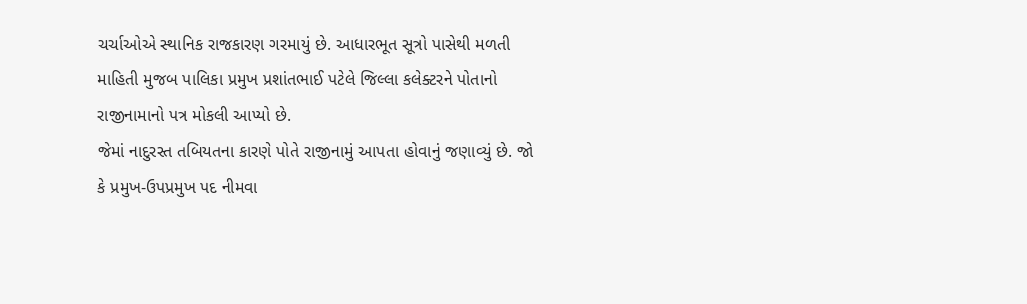ચર્ચાઓએ સ્થાનિક રાજકારણ ગરમાયું છે. આધારભૂત સૂત્રો પાસેથી મળતી માહિતી મુજબ પાલિકા પ્રમુખ પ્રશાંતભાઈ પટેલે જિલ્લા કલેક્ટરને પોતાનો રાજીનામાનો પત્ર મોકલી આપ્યો છે.
જેમાં નાદુરસ્ત તબિયતના કારણે પોતે રાજીનામું આપતા હોવાનું જણાવ્યું છે. જો કે પ્રમુખ-ઉપપ્રમુખ પદ નીમવા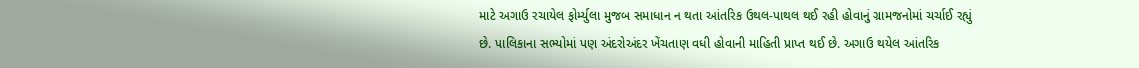માટે અગાઉ રચાયેલ ફોર્મ્યુલા મુજબ સમાધાન ન થતા આંતરિક ઉથલ-પાથલ થઈ રહી હોવાનું ગ્રામજનોમાં ચર્ચાઈ રહ્યું છે. પાલિકાના સભ્યોમાં પણ અંદરોઅંદર ખેંચતાણ વધી હોવાની માહિતી પ્રાપ્ત થઈ છે. અગાઉ થયેલ આંતરિક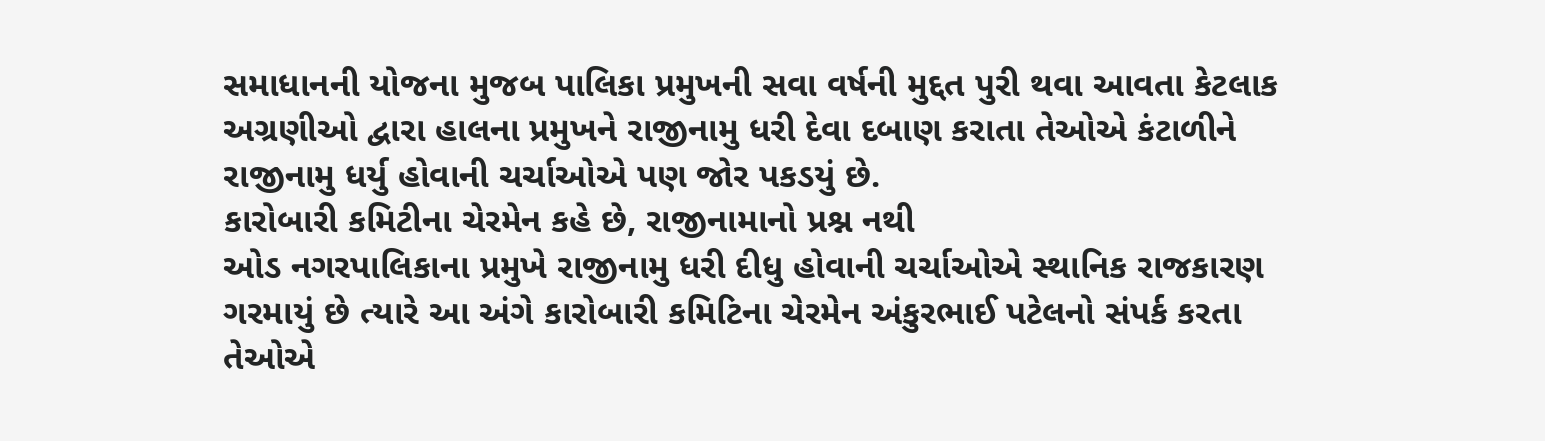સમાધાનની યોજના મુજબ પાલિકા પ્રમુખની સવા વર્ષની મુદ્દત પુરી થવા આવતા કેટલાક અગ્રણીઓ દ્વારા હાલના પ્રમુખને રાજીનામુ ધરી દેવા દબાણ કરાતા તેઓએ કંટાળીને રાજીનામુ ધર્યુ હોવાની ચર્ચાઓએ પણ જોર પકડયું છે.
કારોબારી કમિટીના ચેરમેન કહે છે, રાજીનામાનો પ્રશ્ન નથી
ઓડ નગરપાલિકાના પ્રમુખે રાજીનામુ ધરી દીધુ હોવાની ચર્ચાઓએ સ્થાનિક રાજકારણ ગરમાયું છે ત્યારે આ અંગે કારોબારી કમિટિના ચેરમેન અંકુરભાઈ પટેલનો સંપર્ક કરતા તેઓએ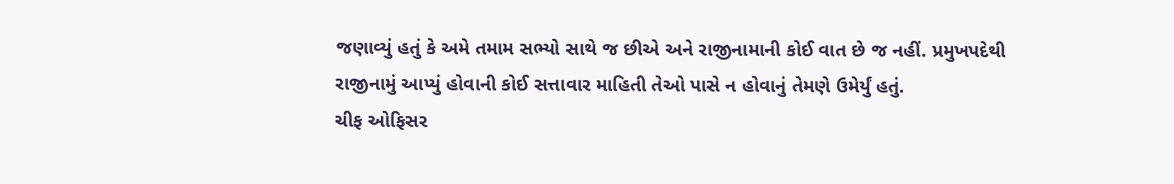જણાવ્યું હતું કે અમે તમામ સભ્યો સાથે જ છીએ અને રાજીનામાની કોઈ વાત છે જ નહીં. પ્રમુખપદેથી રાજીનામું આપ્યું હોવાની કોઈ સત્તાવાર માહિતી તેઓ પાસે ન હોવાનું તેમણે ઉમેર્યું હતું.
ચીફ ઓફિસર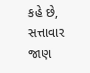કહે છે, સત્તાવાર જાણ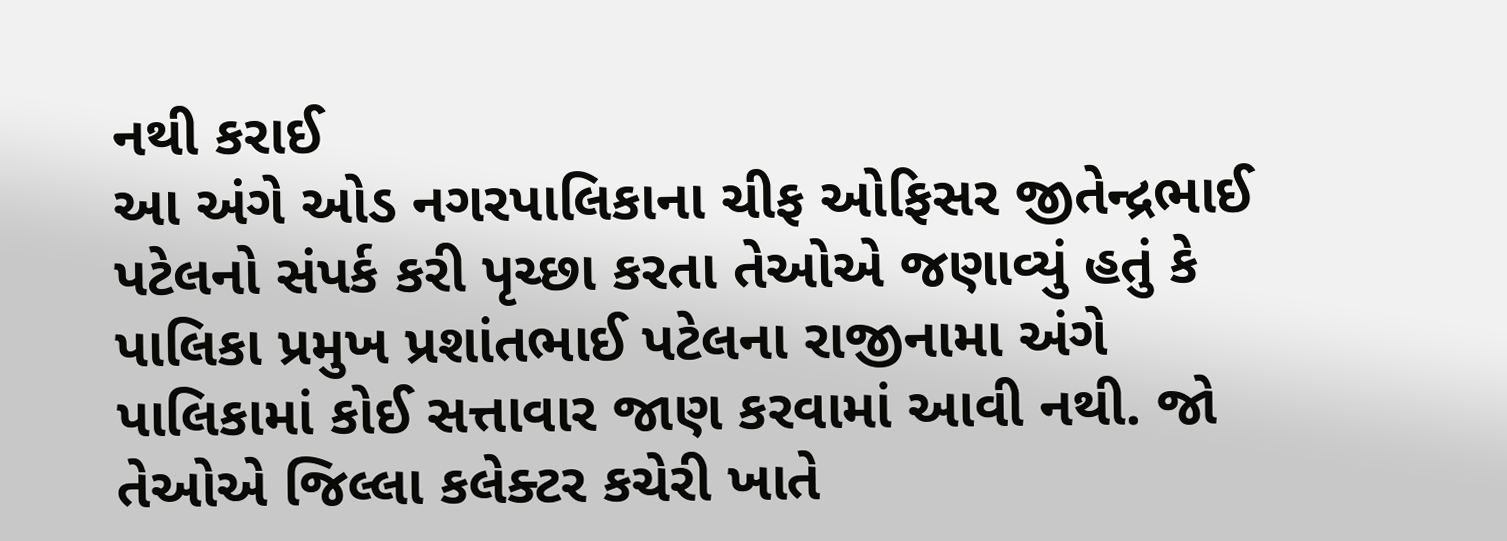નથી કરાઈ
આ અંગે ઓડ નગરપાલિકાના ચીફ ઓફિસર જીતેન્દ્રભાઈ પટેલનો સંપર્ક કરી પૃચ્છા કરતા તેઓએ જણાવ્યું હતું કે પાલિકા પ્રમુખ પ્રશાંતભાઈ પટેલના રાજીનામા અંગે પાલિકામાં કોઈ સત્તાવાર જાણ કરવામાં આવી નથી. જો તેઓએ જિલ્લા કલેક્ટર કચેરી ખાતે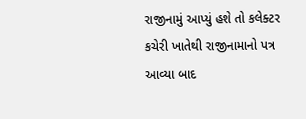રાજીનામું આપ્યું હશે તો કલેક્ટર કચેરી ખાતેથી રાજીનામાનો પત્ર આવ્યા બાદ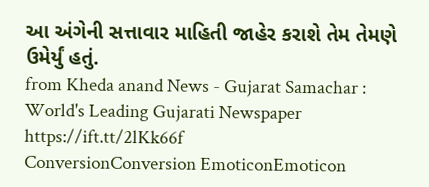આ અંગેની સત્તાવાર માહિતી જાહેર કરાશે તેમ તેમણે ઉમેર્યું હતું.
from Kheda anand News - Gujarat Samachar : World's Leading Gujarati Newspaper https://ift.tt/2lKk66f
ConversionConversion EmoticonEmoticon